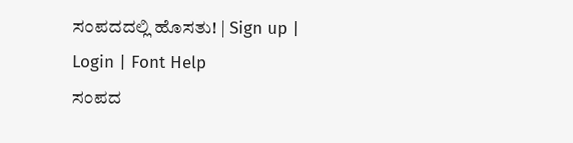ಸಂಪದದಲ್ಲಿ ಹೊಸತು! | Sign up | Login | Font Help
ಸಂಪದ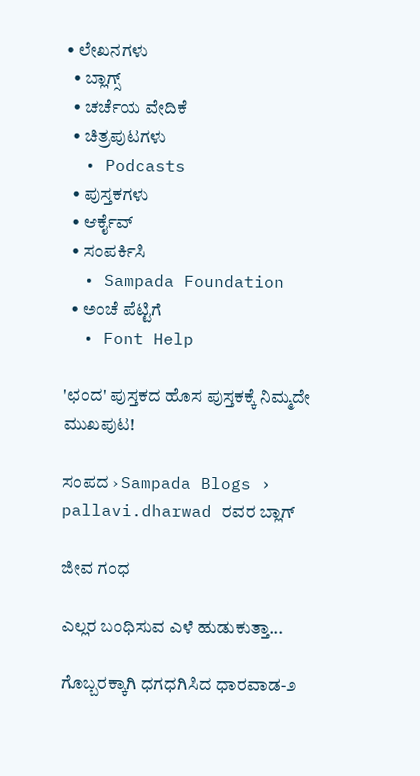• ಲೇಖನಗಳು
  • ಬ್ಲಾಗ್ಸ್
  • ಚರ್ಚೆಯ ವೇದಿಕೆ
  • ಚಿತ್ರಪುಟಗಳು
  • Podcasts
  • ಪುಸ್ತಕಗಳು
  • ಆರ್ಕೈವ್
  • ಸಂಪರ್ಕಿಸಿ
  • Sampada Foundation
  • ಅಂಚೆ ಪೆಟ್ಟಿಗೆ
  • Font Help

'ಛಂದ' ಪುಸ್ತಕದ ಹೊಸ ಪುಸ್ತಕಕ್ಕೆ ನಿಮ್ಮದೇ ಮುಖಪುಟ!

ಸಂಪದ › Sampada Blogs › pallavi.dharwad ರವರ ಬ್ಲಾಗ್

ಜೀವ ಗಂಧ

ಎಲ್ಲರ ಬಂಧಿಸುವ ಎಳೆ ಹುಡುಕುತ್ತಾ...

ಗೊಬ್ಬರಕ್ಕಾಗಿ ಧಗಧಗಿಸಿದ ಧಾರವಾಡ-೨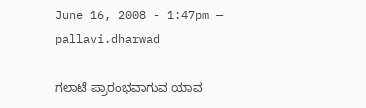June 16, 2008 - 1:47pm — pallavi.dharwad

ಗಲಾಟೆ ಪ್ರಾರಂಭವಾಗುವ ಯಾವ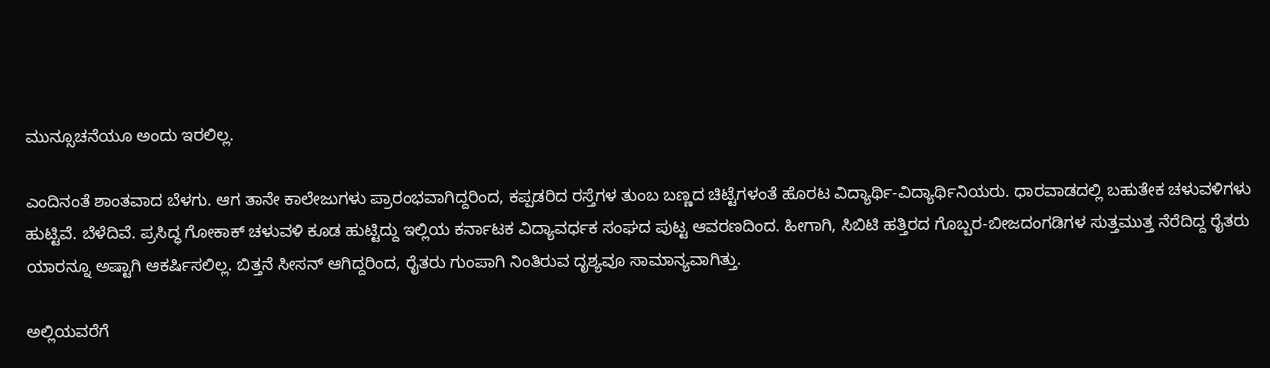ಮುನ್ಸೂಚನೆಯೂ ಅಂದು ಇರಲಿಲ್ಲ.

ಎಂದಿನಂತೆ ಶಾಂತವಾದ ಬೆಳಗು. ಆಗ ತಾನೇ ಕಾಲೇಜುಗಳು ಪ್ರಾರಂಭವಾಗಿದ್ದರಿಂದ, ಕಪ್ಪಡರಿದ ರಸ್ತೆಗಳ ತುಂಬ ಬಣ್ಣದ ಚಿಟ್ಟೆಗಳಂತೆ ಹೊರಟ ವಿದ್ಯಾರ್ಥಿ-ವಿದ್ಯಾರ್ಥಿನಿಯರು. ಧಾರವಾಡದಲ್ಲಿ ಬಹುತೇಕ ಚಳುವಳಿಗಳು ಹುಟ್ಟಿವೆ. ಬೆಳೆದಿವೆ. ಪ್ರಸಿದ್ಧ ಗೋಕಾಕ್‌ ಚಳುವಳಿ ಕೂಡ ಹುಟ್ಟಿದ್ದು ಇಲ್ಲಿಯ ಕರ್ನಾಟಕ ವಿದ್ಯಾವರ್ಧಕ ಸಂಘದ ಪುಟ್ಟ ಆವರಣದಿಂದ. ಹೀಗಾಗಿ, ಸಿಬಿಟಿ ಹತ್ತಿರದ ಗೊಬ್ಬರ-ಬೀಜದಂಗಡಿಗಳ ಸುತ್ತಮುತ್ತ ನೆರೆದಿದ್ದ ರೈತರು ಯಾರನ್ನೂ ಅಷ್ಟಾಗಿ ಆಕರ್ಷಿಸಲಿಲ್ಲ. ಬಿತ್ತನೆ ಸೀಸನ್‌ ಆಗಿದ್ದರಿಂದ, ರೈತರು ಗುಂಪಾಗಿ ನಿಂತಿರುವ ದೃಶ್ಯವೂ ಸಾಮಾನ್ಯವಾಗಿತ್ತು.

ಅಲ್ಲಿಯವರೆಗೆ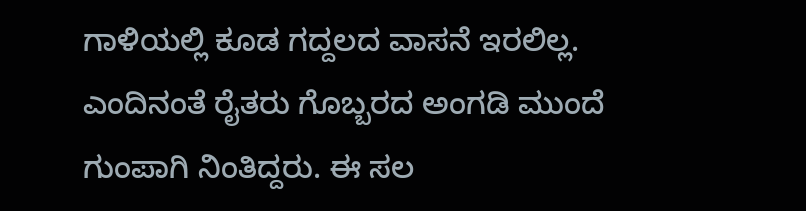ಗಾಳಿಯಲ್ಲಿ ಕೂಡ ಗದ್ದಲದ ವಾಸನೆ ಇರಲಿಲ್ಲ. ಎಂದಿನಂತೆ ರೈತರು ಗೊಬ್ಬರದ ಅಂಗಡಿ ಮುಂದೆ ಗುಂಪಾಗಿ ನಿಂತಿದ್ದರು. ಈ ಸಲ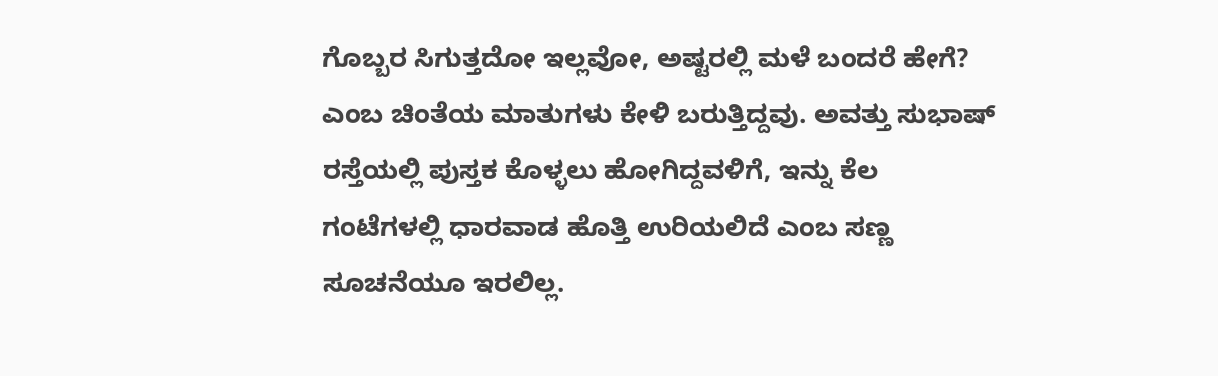ಗೊಬ್ಬರ ಸಿಗುತ್ತದೋ ಇಲ್ಲವೋ, ಅಷ್ಟರಲ್ಲಿ ಮಳೆ ಬಂದರೆ ಹೇಗೆ? ಎಂಬ ಚಿಂತೆಯ ಮಾತುಗಳು ಕೇಳಿ ಬರುತ್ತಿದ್ದವು. ಅವತ್ತು ಸುಭಾಷ್‌ ರಸ್ತೆಯಲ್ಲಿ ಪುಸ್ತಕ ಕೊಳ್ಳಲು ಹೋಗಿದ್ದವಳಿಗೆ, ಇನ್ನು ಕೆಲ ಗಂಟೆಗಳಲ್ಲಿ ಧಾರವಾಡ ಹೊತ್ತಿ ಉರಿಯಲಿದೆ ಎಂಬ ಸಣ್ಣ ಸೂಚನೆಯೂ ಇರಲಿಲ್ಲ.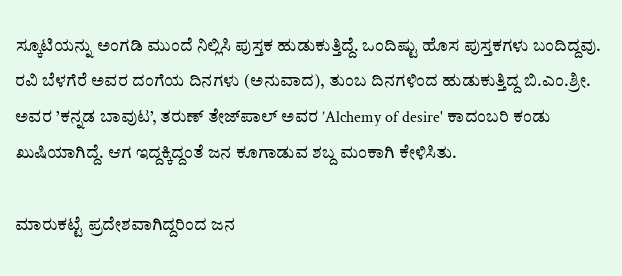ಸ್ಕೂಟಿಯನ್ನು ಅಂಗಡಿ ಮುಂದೆ ನಿಲ್ಲಿಸಿ ಪುಸ್ತಕ ಹುಡುಕುತ್ತಿದ್ದೆ. ಒಂದಿಷ್ಟು ಹೊಸ ಪುಸ್ತಕಗಳು ಬಂದಿದ್ದವು. ರವಿ ಬೆಳಗೆರೆ ಅವರ ದಂಗೆಯ ದಿನಗಳು (ಅನುವಾದ), ತುಂಬ ದಿನಗಳಿಂದ ಹುಡುಕುತ್ತಿದ್ದ ಬಿ.ಎಂ.ಶ್ರೀ. ಅವರ ’ಕನ್ನಡ ಬಾವುಟ’, ತರುಣ್‌ ತೇಜ್‌ಪಾಲ್‌ ಅವರ ’Alchemy of desire' ಕಾದಂಬರಿ ಕಂಡು ಖುಷಿಯಾಗಿದ್ದೆ. ಆಗ ಇದ್ದಕ್ಕಿದ್ದಂತೆ ಜನ ಕೂಗಾಡುವ ಶಬ್ದ ಮಂಕಾಗಿ ಕೇಳಿಸಿತು.

ಮಾರುಕಟ್ಟೆ ಪ್ರದೇಶವಾಗಿದ್ದರಿಂದ ಜನ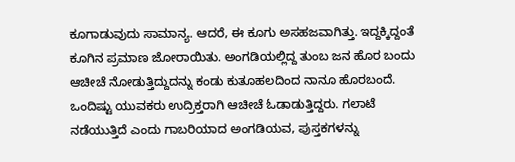ಕೂಗಾಡುವುದು ಸಾಮಾನ್ಯ. ಆದರೆ, ಈ ಕೂಗು ಅಸಹಜವಾಗಿತ್ತು. ಇದ್ದಕ್ಕಿದ್ದಂತೆ ಕೂಗಿನ ಪ್ರಮಾಣ ಜೋರಾಯಿತು. ಅಂಗಡಿಯಲ್ಲಿದ್ದ ತುಂಬ ಜನ ಹೊರ ಬಂದು ಆಚೀಚೆ ನೋಡುತ್ತಿದ್ದುದನ್ನು ಕಂಡು ಕುತೂಹಲದಿಂದ ನಾನೂ ಹೊರಬಂದೆ. ಒಂದಿಷ್ಟು ಯುವಕರು ಉದ್ರಿಕ್ತರಾಗಿ ಆಚೀಚೆ ಓಡಾಡುತ್ತಿದ್ದರು. ಗಲಾಟೆ ನಡೆಯುತ್ತಿದೆ ಎಂದು ಗಾಬರಿಯಾದ ಅಂಗಡಿಯವ, ಪುಸ್ತಕಗಳನ್ನು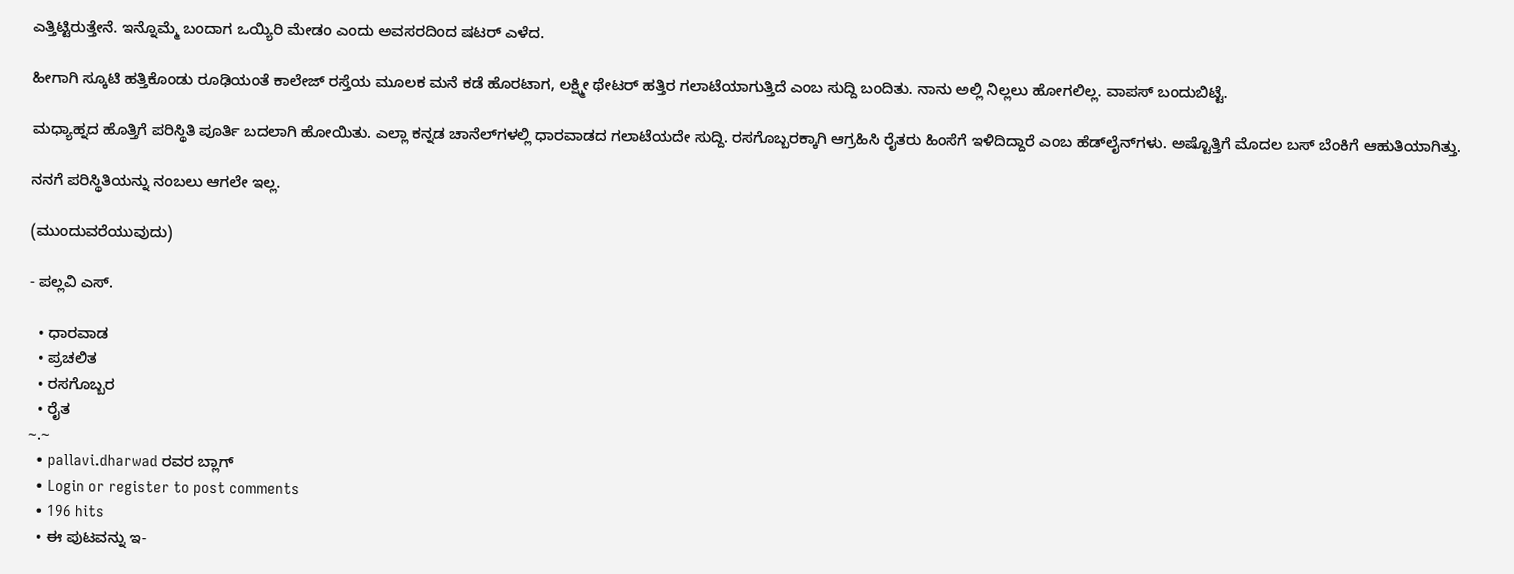ಎತ್ತಿಟ್ಟಿರುತ್ತೇನೆ. ಇನ್ನೊಮ್ಮೆ ಬಂದಾಗ ಒಯ್ಯಿರಿ ಮೇಡಂ ಎಂದು ಅವಸರದಿಂದ ಷಟರ್‌ ಎಳೆದ.

ಹೀಗಾಗಿ ಸ್ಕೂಟಿ ಹತ್ತಿಕೊಂಡು ರೂಢಿಯಂತೆ ಕಾಲೇಜ್‌ ರಸ್ತೆಯ ಮೂಲಕ ಮನೆ ಕಡೆ ಹೊರಟಾಗ, ಲಕ್ಷ್ಮೀ ಥೇಟರ್‌ ಹತ್ತಿರ ಗಲಾಟೆಯಾಗುತ್ತಿದೆ ಎಂಬ ಸುದ್ದಿ ಬಂದಿತು. ನಾನು ಅಲ್ಲಿ ನಿಲ್ಲಲು ಹೋಗಲಿಲ್ಲ. ವಾಪಸ್‌ ಬಂದುಬಿಟ್ಟೆ.

ಮಧ್ಯಾಹ್ನದ ಹೊತ್ತಿಗೆ ಪರಿಸ್ಥಿತಿ ಪೂರ್ತಿ ಬದಲಾಗಿ ಹೋಯಿತು. ಎಲ್ಲಾ ಕನ್ನಡ ಚಾನೆಲ್‌ಗಳಲ್ಲಿ ಧಾರವಾಡದ ಗಲಾಟೆಯದೇ ಸುದ್ದಿ. ರಸಗೊಬ್ಬರಕ್ಕಾಗಿ ಆಗ್ರಹಿಸಿ ರೈತರು ಹಿಂಸೆಗೆ ಇಳಿದಿದ್ದಾರೆ ಎಂಬ ಹೆಡ್‌ಲೈನ್‌ಗಳು. ಅಷ್ಟೊತ್ತಿಗೆ ಮೊದಲ ಬಸ್‌ ಬೆಂಕಿಗೆ ಆಹುತಿಯಾಗಿತ್ತು.

ನನಗೆ ಪರಿಸ್ಥಿತಿಯನ್ನು ನಂಬಲು ಆಗಲೇ ಇಲ್ಲ.

(ಮುಂದುವರೆಯುವುದು)

- ಪಲ್ಲವಿ ಎಸ್‌.

  • ಧಾರವಾಡ
  • ಪ್ರಚಲಿತ
  • ರಸಗೊಬ್ಬರ
  • ರೈತ
~.~
  • pallavi.dharwad ರವರ ಬ್ಲಾಗ್
  • Login or register to post comments
  • 196 hits
  • ಈ ಪುಟವನ್ನು ಇ-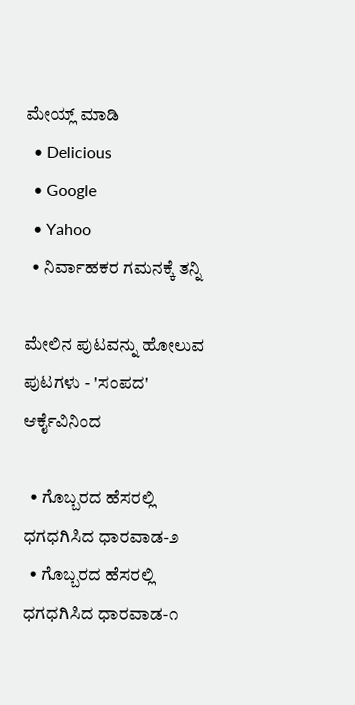ಮೇಯ್ಲ್ ಮಾಡಿ
  • Delicious
  • Google
  • Yahoo
  • ನಿರ್ವಾಹಕರ ಗಮನಕ್ಕೆ ತನ್ನಿ

ಮೇಲಿನ ಪುಟವನ್ನು ಹೋಲುವ ಪುಟಗಳು - 'ಸಂಪದ' ಆರ್ಕೈವಿನಿಂದ

  • ಗೊಬ್ಬರದ ಹೆಸರಲ್ಲಿ ಧಗಧಗಿಸಿದ ಧಾರವಾಡ-೨
  • ಗೊಬ್ಬರದ ಹೆಸರಲ್ಲಿ ಧಗಧಗಿಸಿದ ಧಾರವಾಡ-೧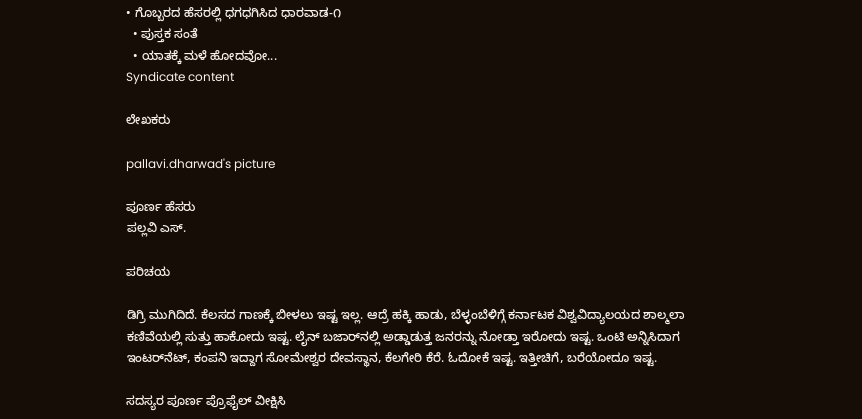• ಗೊಬ್ಬರದ ಹೆಸರಲ್ಲಿ ಧಗಧಗಿಸಿದ ಧಾರವಾಡ-೧
  • ಪುಸ್ತಕ ಸಂತೆ
  • ಯಾತಕ್ಕೆ ಮಳೆ ಹೋದವೋ...
Syndicate content

ಲೇಖಕರು

pallavi.dharwad's picture

ಪೂರ್ಣ ಹೆಸರು
ಪಲ್ಲವಿ ಎಸ್‌.

ಪರಿಚಯ

ಡಿಗ್ರಿ ಮುಗಿದಿದೆ. ಕೆಲಸದ ಗಾಣಕ್ಕೆ ಬೀಳಲು ಇಷ್ಟ ಇಲ್ಲ. ಆದ್ರೆ ಹಕ್ಕಿ ಹಾಡು, ಬೆಳ್ಳಂಬೆಳಿಗ್ಗೆ ಕರ್ನಾಟಕ ವಿಶ್ವವಿದ್ಯಾಲಯದ ಶಾಲ್ಮಲಾ ಕಣಿವೆಯಲ್ಲಿ ಸುತ್ತು ಹಾಕೋದು ಇಷ್ಟ. ಲೈನ್‌ ಬಜಾರ್‌ನಲ್ಲಿ ಅಡ್ಡಾಡುತ್ತ ಜನರನ್ನು ನೋಡ್ತಾ ಇರೋದು ಇಷ್ಟ. ಒಂಟಿ ಅನ್ನಿಸಿದಾಗ ಇಂಟರ್‌ನೆಟ್‌, ಕಂಪನಿ ಇದ್ದಾಗ ಸೋಮೇಶ್ವರ ದೇವಸ್ಥಾನ, ಕೆಲಗೇರಿ ಕೆರೆ. ಓದೋಕೆ ಇಷ್ಟ. ಇತ್ತೀಚಿಗೆ, ಬರೆಯೋದೂ ಇಷ್ಟ.

ಸದಸ್ಯರ ಪೂರ್ಣ ಪ್ರೊಫೈಲ್ ವೀಕ್ಷಿಸಿ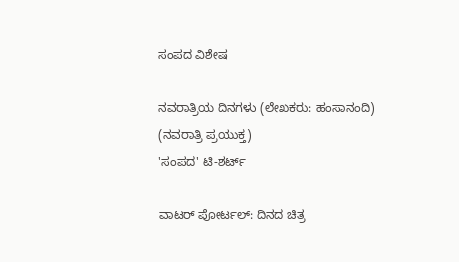ಸಂಪದ ವಿಶೇಷ

ನವರಾತ್ರಿಯ ದಿನಗಳು (ಲೇಖಕರು: ಹಂಸಾನಂದಿ)
(ನವರಾತ್ರಿ ಪ್ರಯುಕ್ತ)
'ಸಂಪದ' ಟಿ-ಶರ್ಟ್

ವಾಟರ್ ಪೋರ್ಟಲ್: ದಿನದ ಚಿತ್ರ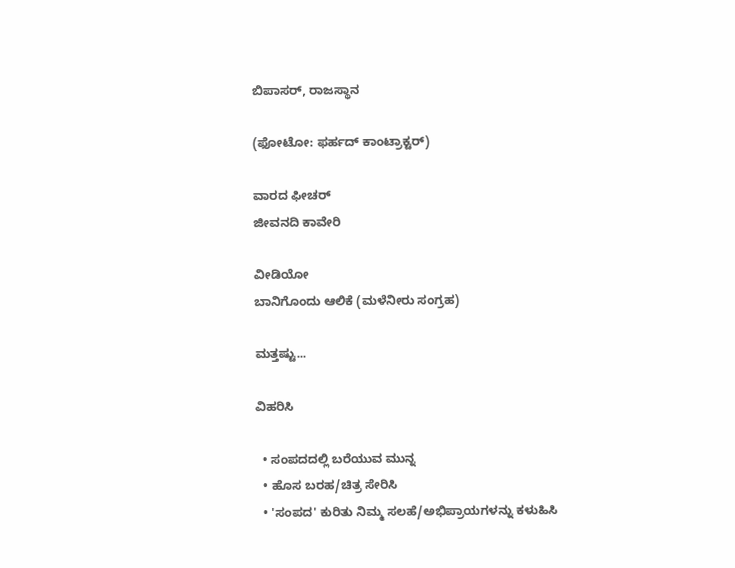ಬಿಪಾಸರ್, ರಾಜಸ್ಥಾನ

(ಫೋಟೋ: ಫರ್ಹದ್ ಕಾಂಟ್ರಾಕ್ಟರ್)

ವಾರದ ಫೀಚರ್
ಜೀವನದಿ ಕಾವೇರಿ

ವೀಡಿಯೋ
ಬಾನಿಗೊಂದು ಆಲಿಕೆ (ಮಳೆನೀರು ಸಂಗ್ರಹ)

ಮತ್ತಷ್ಟು...

ವಿಹರಿಸಿ

  • ಸಂಪದದಲ್ಲಿ ಬರೆಯುವ ಮುನ್ನ
  • ಹೊಸ ಬರಹ/ಚಿತ್ರ ಸೇರಿಸಿ
  • 'ಸಂಪದ' ಕುರಿತು ನಿಮ್ಮ ಸಲಹೆ/ಅಭಿಪ್ರಾಯಗಳನ್ನು ಕಳುಹಿಸಿ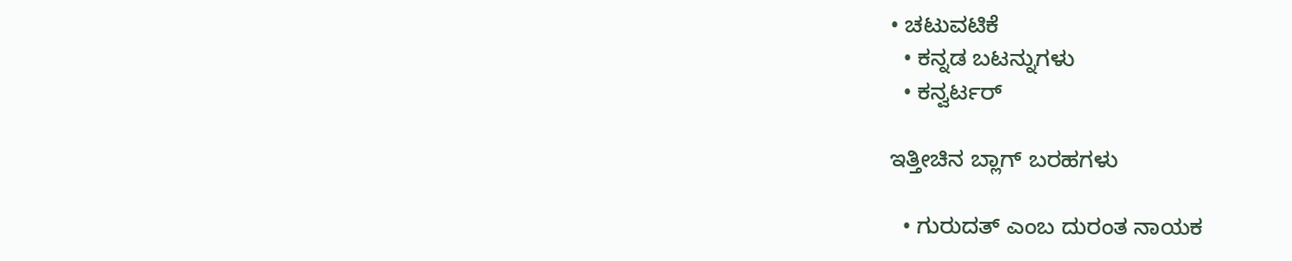• ಚಟುವಟಿಕೆ
  • ಕನ್ನಡ ಬಟನ್ನುಗಳು
  • ಕನ್ವರ್ಟರ್

ಇತ್ತೀಚಿನ ಬ್ಲಾಗ್ ಬರಹಗಳು

  • ಗುರುದತ್ ಎಂಬ ದುರಂತ ನಾಯಕ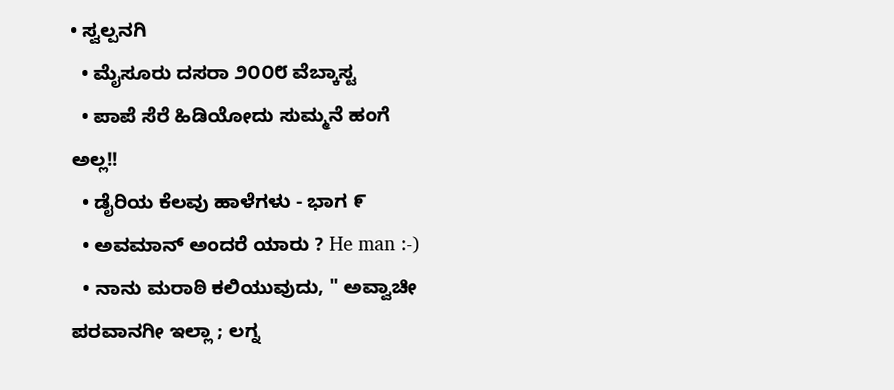• ಸ್ವಲ್ಪನಗಿ
  • ಮೈಸೂರು ದಸರಾ ೨೦೦೮ ವೆಬ್ಕಾಸ್ಟ
  • ಪಾಪೆ ಸೆರೆ ಹಿಡಿಯೋದು ಸುಮ್ಮನೆ ಹಂಗೆ ಅಲ್ಲ!!
  • ಡೈರಿಯ ಕೆಲವು ಹಾಳೆಗಳು - ಭಾಗ ೯
  • ಅವಮಾನ್ ಅಂದರೆ ಯಾರು ? He man :-)
  • ನಾನು ಮರಾಠಿ ಕಲಿಯುವುದು, " ಅವ್ವಾಚೀ ಪರವಾನಗೀ ಇಲ್ಲಾ ; ಲಗ್ನ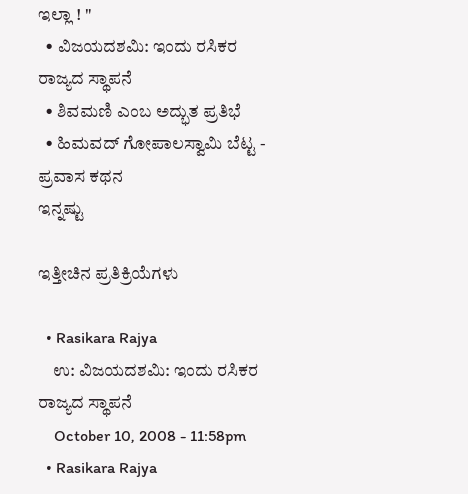ಇಲ್ಲಾ ! "
  • ವಿಜಯದಶಮಿ: ಇಂದು ರಸಿಕರ ರಾಜ್ಯದ ಸ್ಥಾಪನೆ
  • ಶಿವಮಣಿ ಎಂಬ ಅದ್ಭುತ ಪ್ರತಿಭೆ
  • ಹಿಮವದ್ ಗೋಪಾಲಸ್ವಾಮಿ ಬೆಟ್ಟ - ಪ್ರವಾಸ ಕಥನ
ಇನ್ನಷ್ಟು

ಇತ್ತೀಚಿನ ಪ್ರತಿಕ್ರಿಯೆಗಳು

  • Rasikara Rajya
    ಉ: ವಿಜಯದಶಮಿ: ಇಂದು ರಸಿಕರ ರಾಜ್ಯದ ಸ್ಥಾಪನೆ
    October 10, 2008 - 11:58pm
  • Rasikara Rajya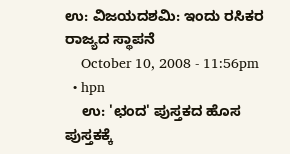ಉ: ವಿಜಯದಶಮಿ: ಇಂದು ರಸಿಕರ ರಾಜ್ಯದ ಸ್ಥಾಪನೆ
    October 10, 2008 - 11:56pm
  • hpn
    ಉ: 'ಛಂದ' ಪುಸ್ತಕದ ಹೊಸ ಪುಸ್ತಕಕ್ಕೆ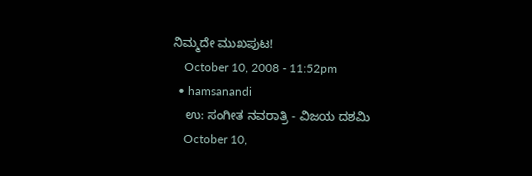ನಿಮ್ಮದೇ ಮುಖಪುಟ!
    October 10, 2008 - 11:52pm
  • hamsanandi
    ಉ: ಸಂಗೀತ ನವರಾತ್ರಿ - ವಿಜಯ ದಶಮಿ
    October 10,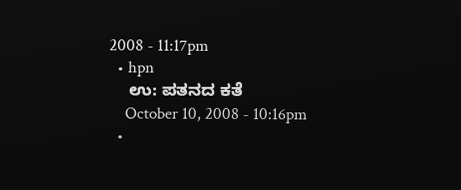2008 - 11:17pm
  • hpn
    ಉ: ಪತನದ ಕತೆ
    October 10, 2008 - 10:16pm
  •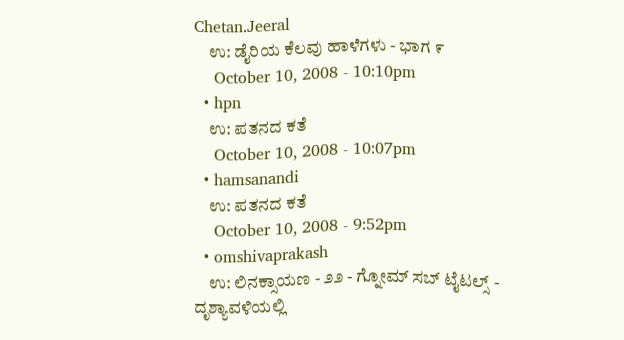Chetan.Jeeral
    ಉ: ಡೈರಿಯ ಕೆಲವು ಹಾಳೆಗಳು - ಭಾಗ ೯
    October 10, 2008 - 10:10pm
  • hpn
    ಉ: ಪತನದ ಕತೆ
    October 10, 2008 - 10:07pm
  • hamsanandi
    ಉ: ಪತನದ ಕತೆ
    October 10, 2008 - 9:52pm
  • omshivaprakash
    ಉ: ಲಿನಕ್ಸಾಯಣ - ೨೨ - ಗ್ನೋಮ್ ಸಬ್ ಟೈಟಲ್ಸ್ - ದೃಶ್ಯಾವಳಿಯಲ್ಲಿ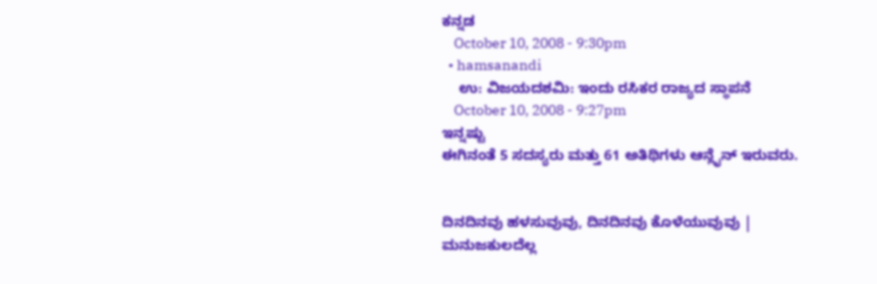ಕನ್ನಡ
    October 10, 2008 - 9:30pm
  • hamsanandi
    ಉ: ವಿಜಯದಶಮಿ: ಇಂದು ರಸಿಕರ ರಾಜ್ಯದ ಸ್ಥಾಪನೆ
    October 10, 2008 - 9:27pm
ಇನ್ನಷ್ಟು
ಈಗಿನಂತೆ 5 ಸದಸ್ಯರು ಮತ್ತು 61 ಅತಿಥಿಗಳು ಆನ್ಲೈನ್ ಇರುವರು.


ದಿನದಿನವು ಹಳಸುವುವು, ದಿನದಿನವು ಕೊಳೆಯುವುವು |
ಮನುಜಕುಲದೆಲ್ಲ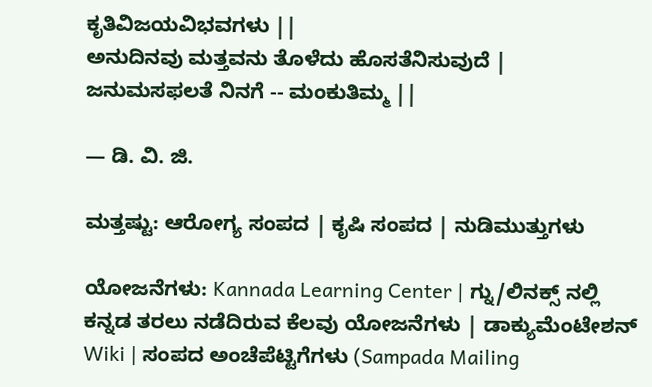ಕೃತಿವಿಜಯವಿಭವಗಳು ||
ಅನುದಿನವು ಮತ್ತವನು ತೊಳೆದು ಹೊಸತೆನಿಸುವುದೆ |
ಜನುಮಸಫಲತೆ ನಿನಗೆ -- ಮಂಕುತಿಮ್ಮ ||

— ಡಿ. ವಿ. ಜಿ.

ಮತ್ತಷ್ಟು: ಆರೋಗ್ಯ ಸಂಪದ | ಕೃಷಿ ಸಂಪದ | ನುಡಿಮುತ್ತುಗಳು

ಯೋಜನೆಗಳು: Kannada Learning Center | ಗ್ನು/ಲಿನಕ್ಸ್ ನಲ್ಲಿ ಕನ್ನಡ ತರಲು ನಡೆದಿರುವ ಕೆಲವು ಯೋಜನೆಗಳು | ಡಾಕ್ಯುಮೆಂಟೇಶನ್ Wiki | ಸಂಪದ ಅಂಚೆಪೆಟ್ಟಿಗೆಗಳು (Sampada Mailing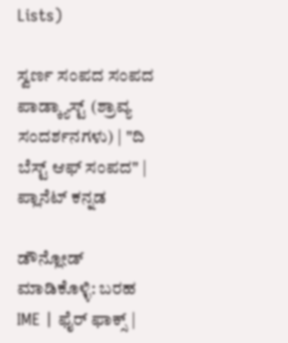Lists)

ಸ್ವರ್ಣ ಸಂಪದ ಸಂಪದ ಪಾಡ್ಕ್ಯಾಸ್ಟ್ (ಶ್ರಾವ್ಯ ಸಂದರ್ಶನಗಳು) | "ದಿ ಬೆಸ್ಟ್ ಆಫ್ ಸಂಪದ" | ಪ್ಲಾನೆಟ್ ಕನ್ನಡ

ಡೌನ್ಲೋಡ್ ಮಾಡಿಕೊಳ್ಳಿ: ಬರಹ IME | ಫೈರ್ ಫಾಕ್ಸ್ |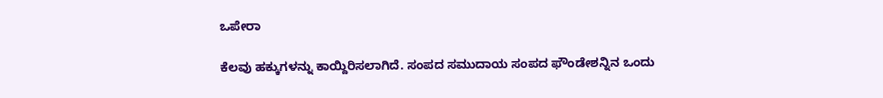ಒಪೇರಾ

ಕೆಲವು ಹಕ್ಕುಗಳನ್ನು ಕಾಯ್ದಿರಿಸಲಾಗಿದೆ. ಸಂಪದ ಸಮುದಾಯ ಸಂಪದ ಫೌಂಡೇಶನ್ನಿನ ಒಂದು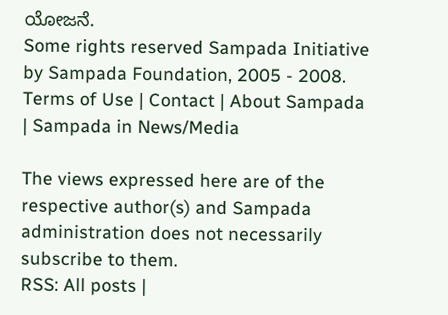ಯೋಜನೆ.
Some rights reserved Sampada Initiative by Sampada Foundation, 2005 - 2008.
Terms of Use | Contact | About Sampada | Sampada in News/Media

The views expressed here are of the respective author(s) and Sampada administration does not necessarily subscribe to them.
RSS: All posts |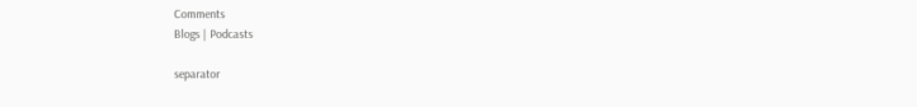Comments
Blogs | Podcasts

separator